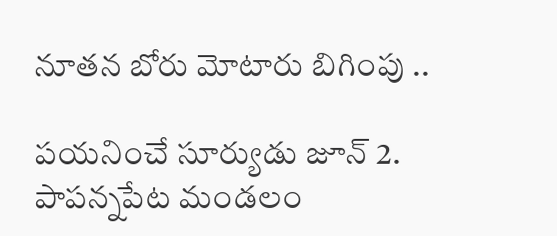నూతన బోరు మోటారు బిగింపు ..

పయనించే సూర్యుడు జూన్ 2. పాపన్నపేట మండలం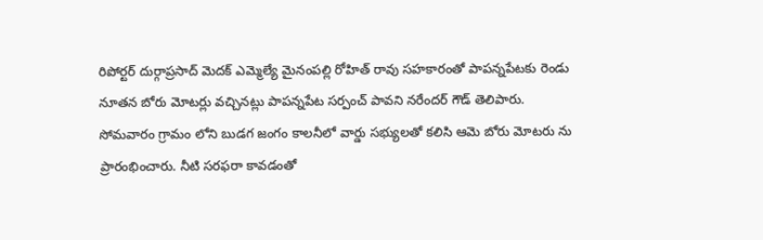రిపోర్టర్ దుర్గాప్రసాద్ మెదక్ ఎమ్మెల్యే మైనంపల్లి రోహిత్ రావు సహకారంతో పాపన్నపేటకు రెండు నూతన బోరు మోటర్లు వచ్చినట్లు పాపన్నపేట సర్పంచ్ పావని నరేందర్ గౌడ్ తెలిపారు. సోమవారం గ్రామం లోని బుడగ జంగం కాలనీలో వార్డు సభ్యులతో కలిసి ఆమె బోరు మోటరు ను ప్రారంభించారు. నీటి సరఫరా కావడంతో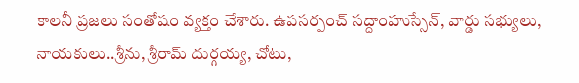కాలనీ ప్రజలు సంతోషం వ్యక్తం చేశారు. ఉపసర్పంచ్ సద్దాంహుస్సేన్, వార్డు సభ్యులు, నాయకులు..శ్రీను, శ్రీరామ్ దుర్గయ్య, చోటు,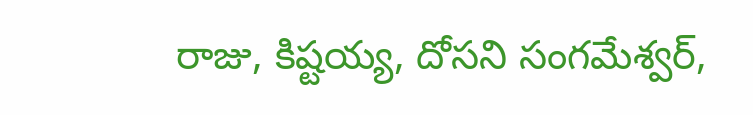రాజు, కిష్టయ్య, దోసని సంగమేశ్వర్,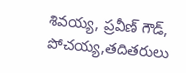శివయ్య, ప్రవీణ్ గౌడ్, పోచయ్య,తదితరులు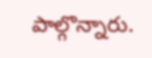పాల్గొన్నారు.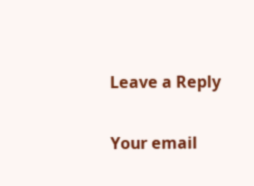Leave a Reply

Your email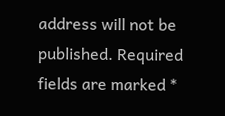address will not be published. Required fields are marked *